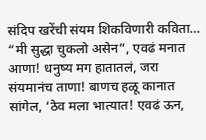संदिप खरेंची संयम शिकविणारी कविता…
“मी सुद्धा चुकलो असेन”, एवढं मनात आणा! धनुष्य मग हातातलं, जरा संयमानंच ताणा! बाणच हळू कानात सांगेल, ‘ठेव मला भात्यात! एवढं ऊन,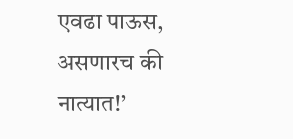एवढा पाऊस, असणारच की नात्यात!’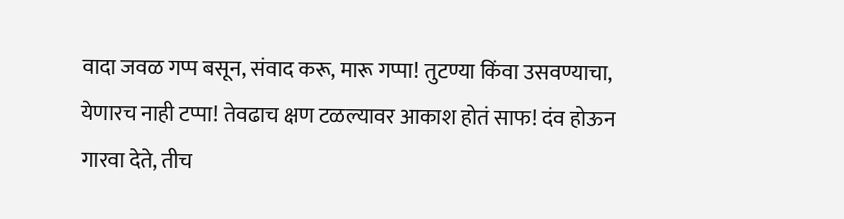वादा जवळ गप्प बसून, संवाद करू, मारू गप्पा! तुटण्या किंवा उसवण्याचा, येणारच नाही टप्पा! तेवढाच क्षण टळल्यावर आकाश होतं साफ! दंव होऊन गारवा देते, तीच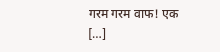गरम गरम वाफ! एक […]